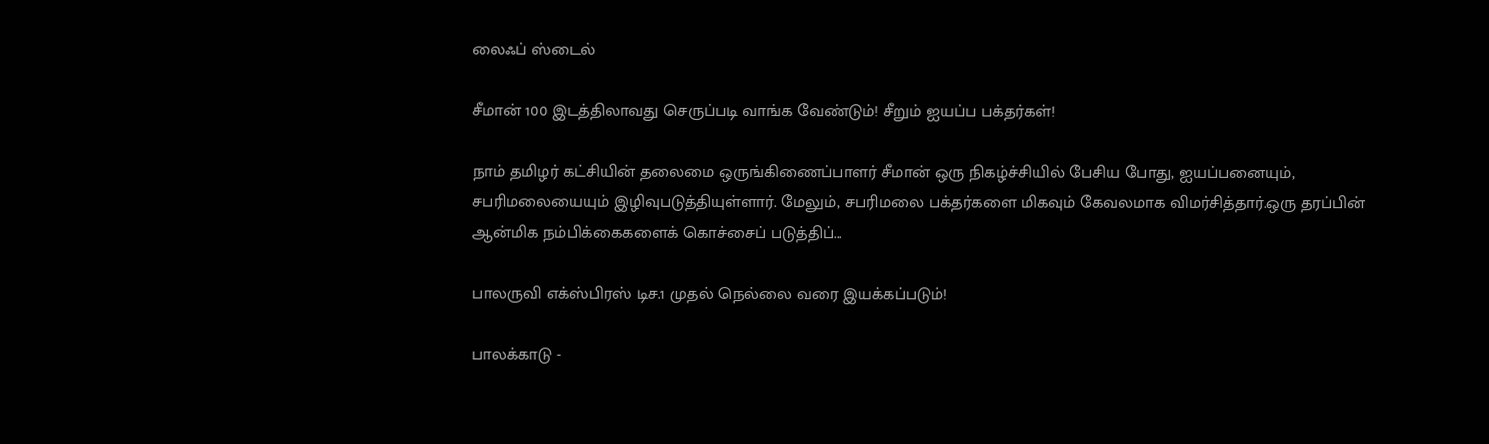லைஃப் ஸ்டைல்

சீமான் 100 இடத்திலாவது செருப்படி வாங்க வேண்டும்! சீறும் ஐயப்ப பக்தர்கள்!

நாம் தமிழர் கட்சியின் தலைமை ஒருங்கிணைப்பாளர் சீமான் ஒரு நிகழ்ச்சியில் பேசிய போது, ஐயப்பனையும், சபரிமலையையும் இழிவுபடுத்தியுள்ளார். மேலும், சபரிமலை பக்தர்களை மிகவும் கேவலமாக விமர்சித்தார்.ஒரு தரப்பின் ஆன்மிக நம்பிக்கைகளைக் கொச்சைப் படுத்திப்...

பாலருவி எக்ஸ்பிரஸ் டிச.1 முதல் நெல்லை வரை இயக்கப்படும்!

பாலக்காடு -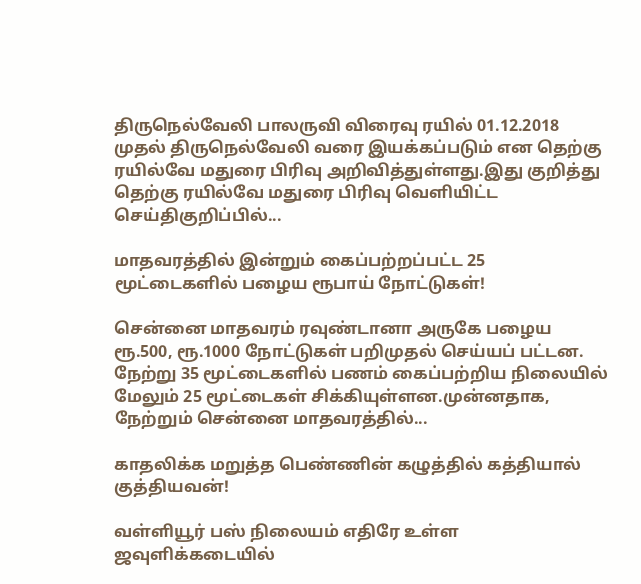திருநெல்வேலி பாலருவி விரைவு ரயில் 01.12.2018 முதல் திருநெல்வேலி வரை இயக்கப்படும் என தெற்கு ரயில்வே மதுரை பிரிவு அறிவித்துள்ளது.இது குறித்து தெற்கு ரயில்வே மதுரை பிரிவு வெளியிட்ட செய்திகுறிப்பில்...

மாதவரத்தில் இன்றும் கைப்பற்றப்பட்ட 25 மூட்டைகளில் பழைய ரூபாய் நோட்டுகள்!

சென்னை மாதவரம் ரவுண்டானா அருகே பழைய ரூ.500, ரூ.1000 நோட்டுகள் பறிமுதல் செய்யப் பட்டன. நேற்று 35 மூட்டைகளில் பணம் கைப்பற்றிய நிலையில் மேலும் 25 மூட்டைகள் சிக்கியுள்ளன.முன்னதாக, நேற்றும் சென்னை மாதவரத்தில்...

காதலிக்க மறுத்த பெண்ணின் கழுத்தில் கத்தியால் குத்தியவன்!

வள்ளியூர் பஸ் நிலையம் எதிரே உள்ள ஜவுளிக்கடையில்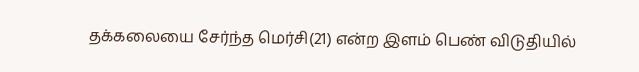தக்கலையை சேர்ந்த மெர்சி(21) என்ற இளம் பெண் விடுதியில்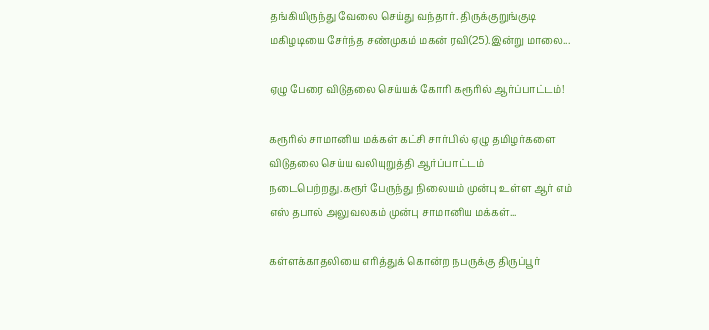தங்கியிருந்து வேலை செய்து வந்தார். திருக்குறுங்குடி மகிழடியை சேர்ந்த சண்முகம் மகன் ரவி(25).இன்று மாலை...

ஏழு பேரை விடுதலை செய்யக் கோரி கரூரில் ஆர்ப்பாட்டம்!

கரூரில் சாமானிய மக்கள் கட்சி சார்பில் ஏழு தமிழர்களை விடுதலை செய்ய வலியுறுத்தி ஆர்ப்பாட்டம் நடைபெற்றது.கரூர் பேருந்து நிலையம் முன்பு உள்ள ஆர் எம் எஸ் தபால் அலுவலகம் முன்பு சாமானிய மக்கள்...

கள்ளக்காதலியை எரித்துக் கொன்ற நபருக்கு திருப்பூர்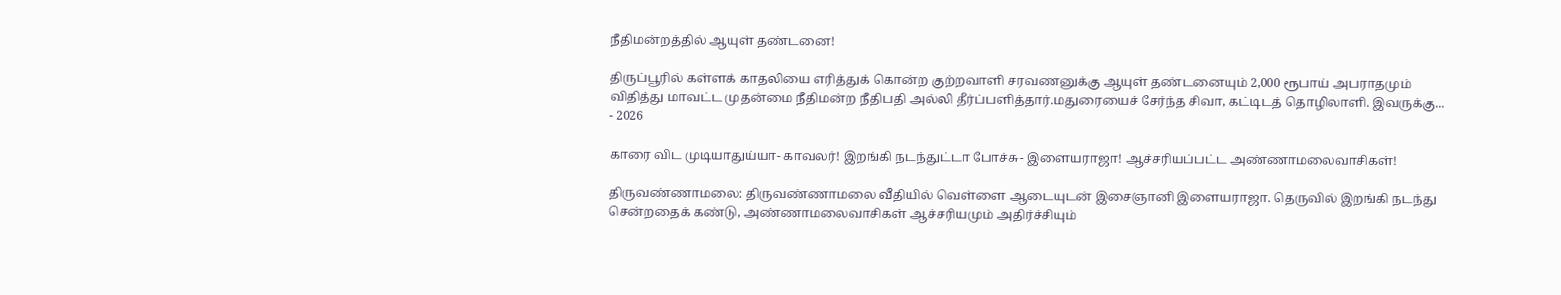நீதிமன்றத்தில் ஆயுள் தண்டனை!

திருப்பூரில் கள்ளக் காதலியை எரித்துக் கொன்ற குற்றவாளி சரவணனுக்கு ஆயுள் தண்டனையும் 2,000 ரூபாய் அபராதமும் விதித்து மாவட்ட முதன்மை நீதிமன்ற நீதிபதி அல்லி தீர்ப்பளித்தார்.மதுரையைச் சேர்ந்த சிவா, கட்டிடத் தொழிலாளி. இவருக்கு...
- 2026

காரை விட முடியாதுய்யா- காவலர்! இறங்கி நடந்துட்டா போச்சு- இளையராஜா! ஆச்சரியப்பட்ட அண்ணாமலைவாசிகள்!

திருவண்ணாமலை: திருவண்ணாமலை வீதியில் வெள்ளை ஆடையுடன் இசைஞானி இளையராஜா. தெருவில் இறங்கி நடந்து சென்றதைக் கண்டு, அண்ணாமலைவாசிகள் ஆச்சரியமும் அதிர்ச்சியும்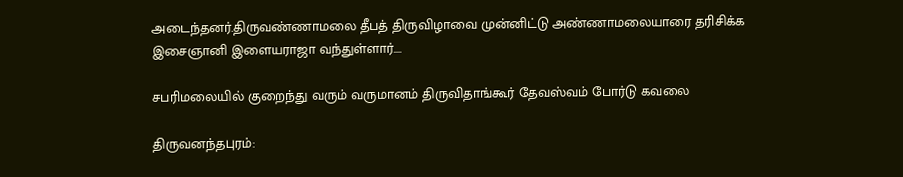அடைந்தனர்.திருவண்ணாமலை தீபத் திருவிழாவை முன்னிட்டு அண்ணாமலையாரை தரிசிக்க இசைஞானி இளையராஜா வந்துள்ளார்....

சபரிமலையில் குறைந்து வரும் வருமானம் திருவிதாங்கூர் தேவஸ்வம் போர்டு கவலை

திருவனந்தபுரம்: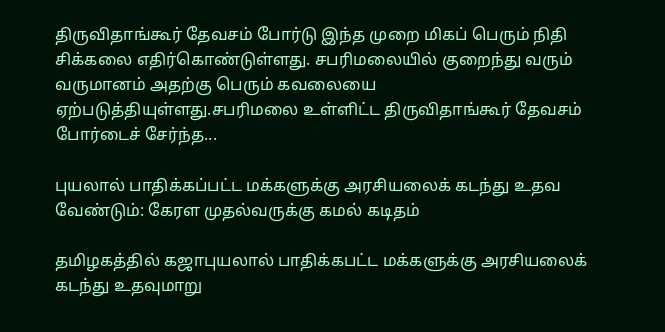திருவிதாங்கூர் தேவசம் போர்டு இந்த முறை மிகப் பெரும் நிதி சிக்கலை எதிர்கொண்டுள்ளது. சபரிமலையில் குறைந்து வரும் வருமானம் அதற்கு பெரும் கவலையை ஏற்படுத்தியுள்ளது.சபரிமலை உள்ளிட்ட திருவிதாங்கூர் தேவசம் போர்டைச் சேர்ந்த...

புயலால் பாதிக்கப்பட்ட மக்களுக்கு அரசியலைக் கடந்து உதவ வேண்டும்: கேரள முதல்வருக்கு கமல் கடிதம்

தமிழகத்தில் கஜாபுயலால் பாதிக்கபட்ட மக்களுக்கு அரசியலைக் கடந்து உதவுமாறு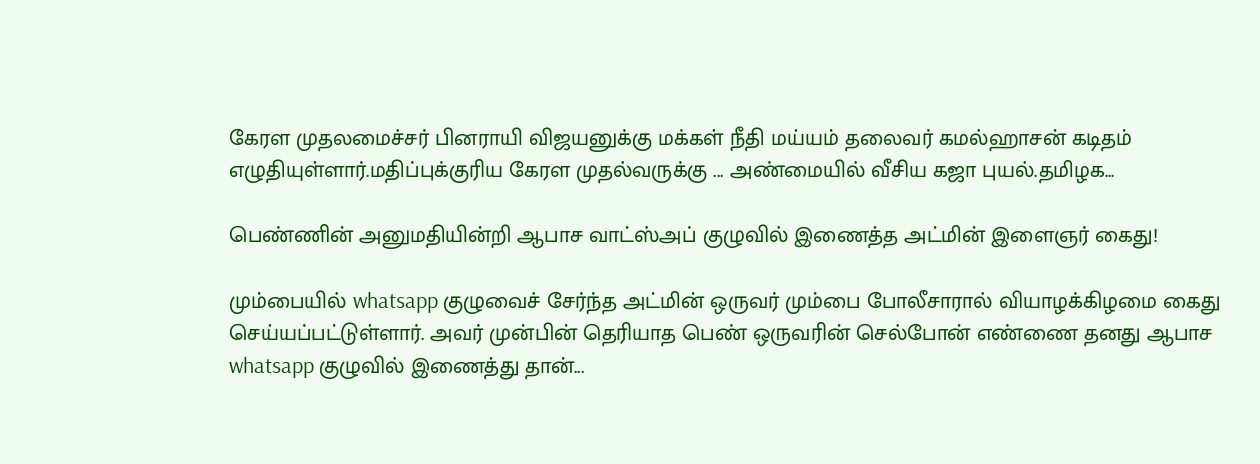கேரள முதலமைச்சர் பினராயி விஜயனுக்கு மக்கள் நீதி மய்யம் தலைவர் கமல்ஹாசன் கடிதம் எழுதியுள்ளார்.மதிப்புக்குரிய கேரள முதல்வருக்கு ... அண்மையில் வீசிய கஜா புயல்.தமிழக...

பெண்ணின் அனுமதியின்றி ஆபாச வாட்ஸ்அப் குழுவில் இணைத்த அட்மின் இளைஞர் கைது!

மும்பையில் whatsapp குழுவைச் சேர்ந்த அட்மின் ஒருவர் மும்பை போலீசாரால் வியாழக்கிழமை கைது செய்யப்பட்டுள்ளார். அவர் முன்பின் தெரியாத பெண் ஒருவரின் செல்போன் எண்ணை தனது ஆபாச whatsapp குழுவில் இணைத்து தான்...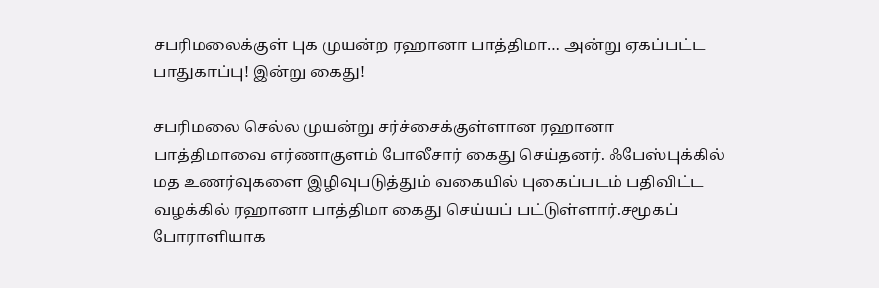சபரிமலைக்குள் புக முயன்ற ரஹானா பாத்திமா… அன்று ஏகப்பட்ட பாதுகாப்பு! இன்று கைது!

சபரிமலை செல்ல முயன்று சர்ச்சைக்குள்ளான ரஹானா பாத்திமாவை எர்ணாகுளம் போலீசார் கைது செய்தனர். ஃபேஸ்புக்கில் மத உணர்வுகளை இழிவுபடுத்தும் வகையில் புகைப்படம் பதிவிட்ட வழக்கில் ரஹானா பாத்திமா கைது செய்யப் பட்டுள்ளார்.சமூகப் போராளியாக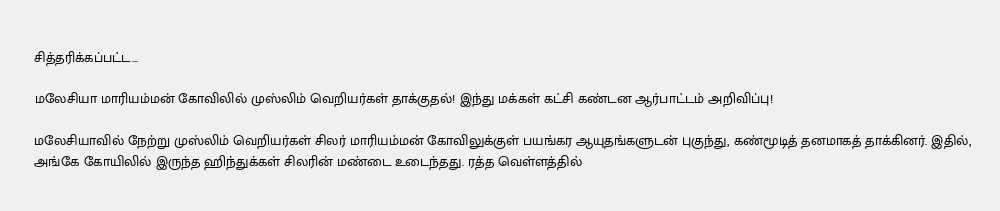சித்தரிக்கப்பட்ட...

மலேசியா மாரியம்மன் கோவிலில் முஸ்லிம் வெறியர்கள் தாக்குதல்! இந்து மக்கள் கட்சி கண்டன ஆர்பாட்டம் அறிவிப்பு!

மலேசியாவில் நேற்று முஸ்லிம் வெறியர்கள் சிலர் மாரியம்மன் கோவிலுக்குள் பயங்கர ஆயுதங்களுடன் புகுந்து, கண்மூடித் தனமாகத் தாக்கினர். இதில், அங்கே கோயிலில் இருந்த ஹிந்துக்கள் சிலரின் மண்டை உடைந்தது. ரத்த வெள்ளத்தில்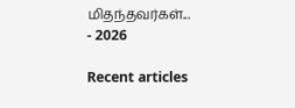மிதந்தவர்கள்...
- 2026

Recent articles